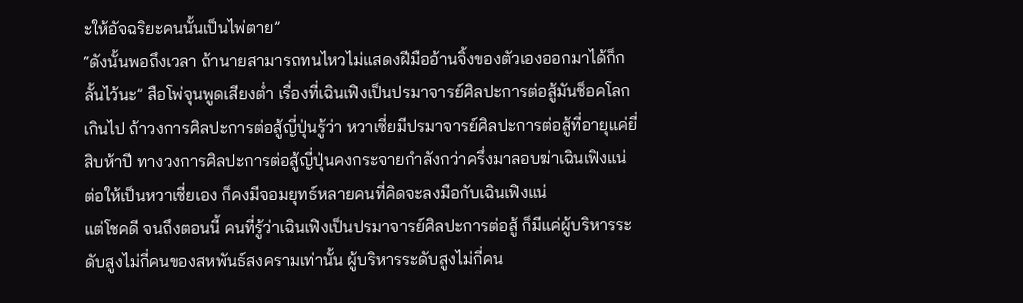ะให้อัจฉริยะคนนั้นเป็นไพ่ตาย”
“ดังนั้นพอถึงเวลา ถ้านายสามารถทนไหวไม่แสดงฝีมืออ้านจิ้งของตัวเองออกมาได้ก็กลั้นไว้นะ” สือโพ่จุนพูดเสียงต่ำ เรื่องที่เฉินเฟิงเป็นปรมาจารย์ศิลปะการต่อสู้มันช็อคโลกเกินไป ถ้าวงการศิลปะการต่อสู้ญี่ปุ่นรู้ว่า หวาเซี่ยมีปรมาจารย์ศิลปะการต่อสู้ที่อายุแค่ยี่สิบห้าปี ทางวงการศิลปะการต่อสู้ญี่ปุ่นคงกระจายกำลังกว่าครึ่งมาลอบฆ่าเฉินเฟิงแน่
ต่อให้เป็นหวาเซี่ยเอง ก็คงมีจอมยุทธ์หลายคนที่คิดจะลงมือกับเฉินเฟิงแน่
แต่โชคดี จนถึงตอนนี้ คนที่รู้ว่าเฉินเฟิงเป็นปรมาจารย์ศิลปะการต่อสู้ ก็มีแค่ผู้บริหารระดับสูงไม่กี่คนของสหพันธ์สงครามเท่านั้น ผู้บริหารระดับสูงไม่กี่คน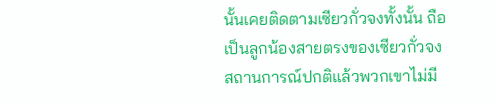นั้นเคยติดตามเซียวกั่วจงทั้งนั้น ถือเป็นลูกน้องสายตรงของเซียวกั่วจง สถานการณ์ปกติแล้วพวกเขาไม่มี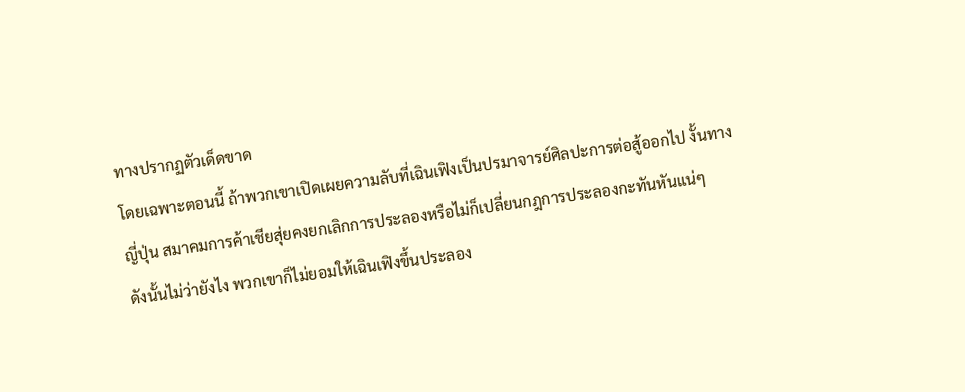ทางปรากฏตัวเด็ดขาด
โดยเฉพาะตอนนี้ ถ้าพวกเขาเปิดเผยความลับที่เฉินเฟิงเป็นปรมาจารย์ศิลปะการต่อสู้ออกไป งั้นทางญี่ปุ่น สมาคมการค้าเชียสุ่ยคงยกเลิกการประลองหรือไม่ก็เปลี่ยนกฎการประลองกะทันหันแน่ๆ
ดังนั้นไม่ว่ายังไง พวกเขาก็ไม่ยอมให้เฉินเฟิงขึ้นประลอง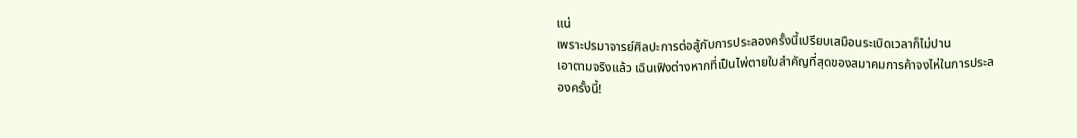แน่
เพราะปรมาจารย์ศิลปะการต่อสู้กับการประลองครั้งนี้เปรียบเสมือนระเบิดเวลาก็ไม่ปาน
เอาตามจริงแล้ว เฉินเฟิงต่างหากที่เป็นไพ่ตายใบสำคัญที่สุดของสมาคมการค้าจงไห่ในการประลองครั้งนี้!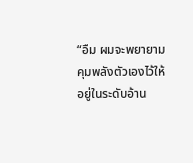“อืม ผมจะพยายามคุมพลังตัวเองไว้ให้อยู่ในระดับอ้าน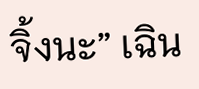จิ้งนะ” เฉิน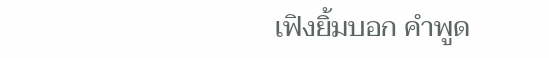เฟิงยิ้มบอก คำพูด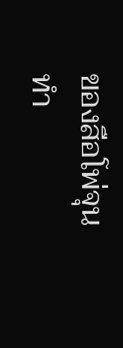ของสือโพ่จุนทำ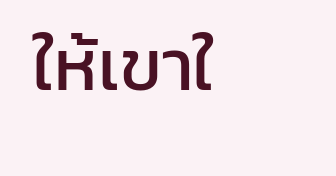ให้เขาใ